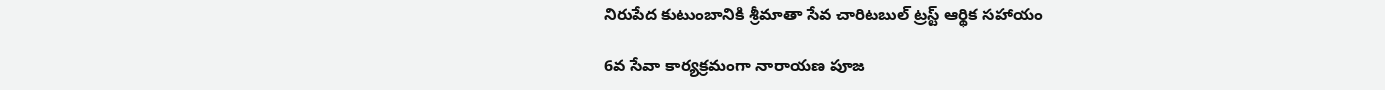నిరుపేద కుటుంబానికి శ్రీమాతా సేవ చారిటబుల్ ట్రస్ట్ ఆర్థిక సహాయం

6వ సేవా కార్యక్రమంగా నారాయణ పూజ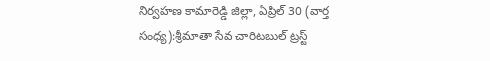నిర్వహణ కామారెడ్డి జిల్లా, ఏప్రిల్ 30 (వార్త సంధ్య):శ్రీమాతా సేవ చారిటబుల్ ట్రస్ట్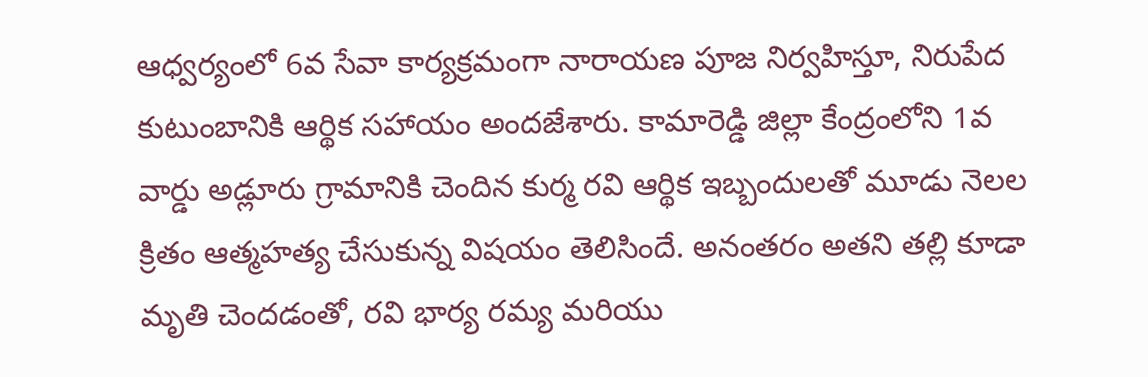ఆధ్వర్యంలో 6వ సేవా కార్యక్రమంగా నారాయణ పూజ నిర్వహిస్తూ, నిరుపేద కుటుంబానికి ఆర్థిక సహాయం అందజేశారు. కామారెడ్డి జిల్లా కేంద్రంలోని 1వ వార్డు అడ్లూరు గ్రామానికి చెందిన కుర్మ రవి ఆర్థిక ఇబ్బందులతో మూడు నెలల క్రితం ఆత్మహత్య చేసుకున్న విషయం తెలిసిందే. అనంతరం అతని తల్లి కూడా మృతి చెందడంతో, రవి భార్య రమ్య మరియు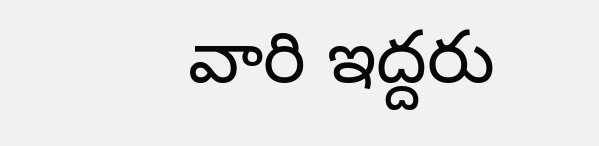వారి ఇద్దరు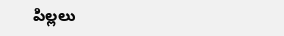పిల్లలు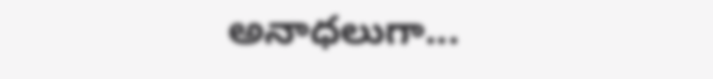అనాధలుగా...